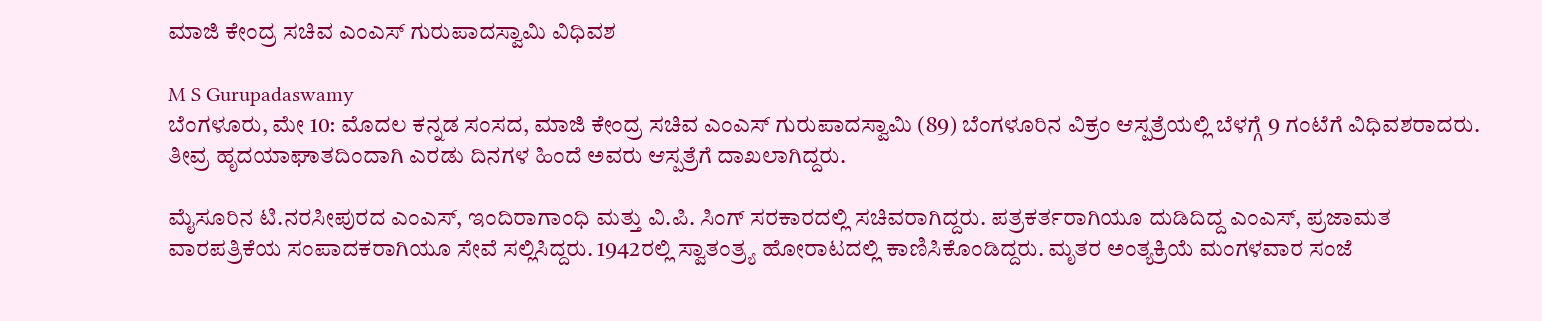ಮಾಜಿ ಕೇಂದ್ರ ಸಚಿವ ಎಂಎಸ್ ಗುರುಪಾದಸ್ವಾಮಿ ವಿಧಿವಶ

M S Gurupadaswamy
ಬೆಂಗಳೂರು, ಮೇ 10: ಮೊದಲ ಕನ್ನಡ ಸಂಸದ, ಮಾಜಿ ಕೇಂದ್ರ ಸಚಿವ ಎಂಎಸ್ ಗುರುಪಾದಸ್ವಾಮಿ (89) ಬೆಂಗಳೂರಿನ ವಿಕ್ರಂ ಆಸ್ಪತ್ರೆಯಲ್ಲಿ ಬೆಳಗ್ಗೆ 9 ಗಂಟೆಗೆ ವಿಧಿವಶರಾದರು. ತೀವ್ರ ಹೃದಯಾಘಾತದಿಂದಾಗಿ ಎರಡು ದಿನಗಳ ಹಿಂದೆ ಅವರು ಆಸ್ಪತ್ರೆಗೆ ದಾಖಲಾಗಿದ್ದರು.

ಮೈಸೂರಿನ ಟಿ.ನರಸೀಪುರದ ಎಂಎಸ್, ಇಂದಿರಾಗಾಂಧಿ ಮತ್ತು ವಿ.ಪಿ. ಸಿಂಗ್ ಸರಕಾರದಲ್ಲಿ ಸಚಿವರಾಗಿದ್ದರು. ಪತ್ರಕರ್ತರಾಗಿಯೂ ದುಡಿದಿದ್ದ ಎಂಎಸ್, ಪ್ರಜಾಮತ ವಾರಪತ್ರಿಕೆಯ ಸಂಪಾದಕರಾಗಿಯೂ ಸೇವೆ ಸಲ್ಲಿಸಿದ್ದರು. 1942ರಲ್ಲಿ ಸ್ವಾತಂತ್ರ್ಯ ಹೋರಾಟದಲ್ಲಿ ಕಾಣಿಸಿಕೊಂಡಿದ್ದರು. ಮೃತರ ಅಂತ್ಯಕ್ರಿಯೆ ಮಂಗಳವಾರ ಸಂಜೆ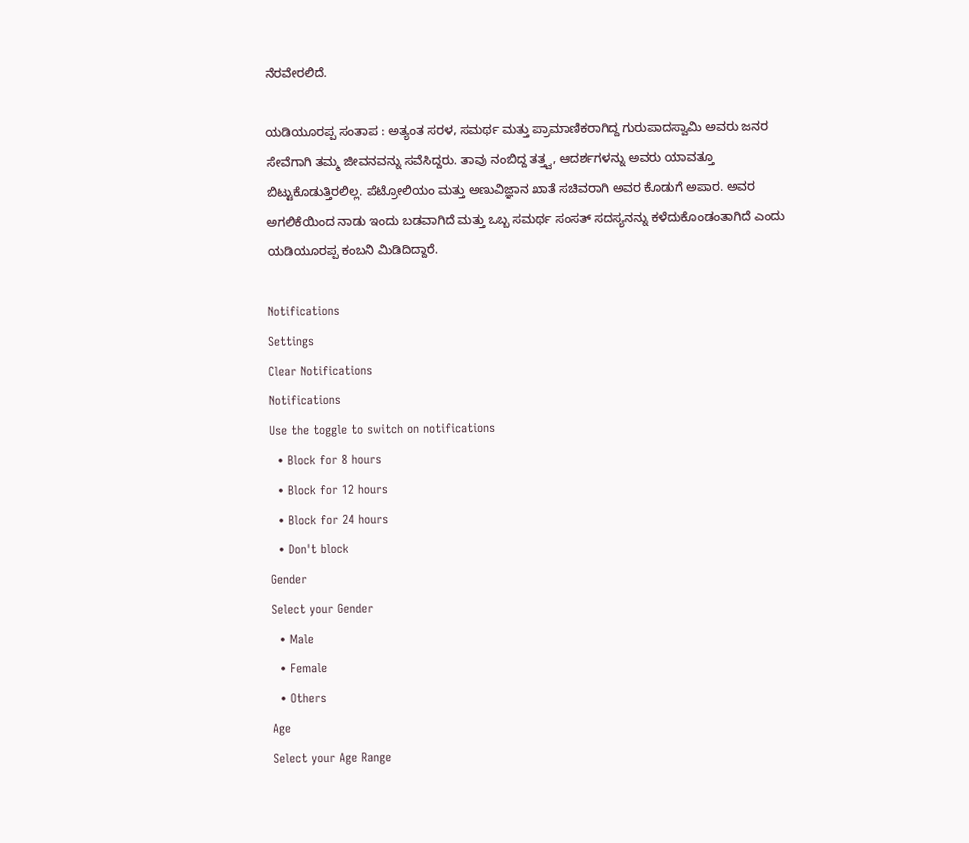ನೆರವೇರಲಿದೆ.

ಯಡಿಯೂರಪ್ಪ ಸಂತಾಪ : ಅತ್ಯಂತ ಸರಳ, ಸಮರ್ಥ ಮತ್ತು ಪ್ರಾಮಾಣಿಕರಾಗಿದ್ದ ಗುರುಪಾದಸ್ವಾಮಿ ಅವರು ಜನರ ಸೇವೆಗಾಗಿ ತಮ್ಮ ಜೀವನವನ್ನು ಸವೆಸಿದ್ದರು. ತಾವು ನಂಬಿದ್ದ ತತ್ತ್ವ, ಆದರ್ಶಗಳನ್ನು ಅವರು ಯಾವತ್ತೂ ಬಿಟ್ಟುಕೊಡುತ್ತಿರಲಿಲ್ಲ. ಪೆಟ್ರೋಲಿಯಂ ಮತ್ತು ಅಣುವಿಜ್ಞಾನ ಖಾತೆ ಸಚಿವರಾಗಿ ಅವರ ಕೊಡುಗೆ ಅಪಾರ. ಅವರ ಅಗಲಿಕೆಯಿಂದ ನಾಡು ಇಂದು ಬಡವಾಗಿದೆ ಮತ್ತು ಒಬ್ಬ ಸಮರ್ಥ ಸಂಸತ್ ಸದಸ್ಯನನ್ನು ಕಳೆದುಕೊಂಡಂತಾಗಿದೆ ಎಂದು ಯಡಿಯೂರಪ್ಪ ಕಂಬನಿ ಮಿಡಿದಿದ್ದಾರೆ.

Notifications
Settings
Clear Notifications
Notifications
Use the toggle to switch on notifications
  • Block for 8 hours
  • Block for 12 hours
  • Block for 24 hours
  • Don't block
Gender
Select your Gender
  • Male
  • Female
  • Others
Age
Select your Age Range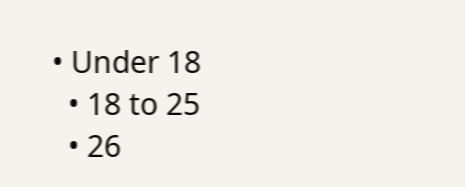• Under 18
  • 18 to 25
  • 26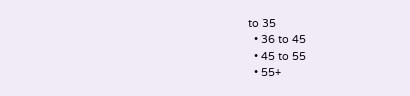to 35
  • 36 to 45
  • 45 to 55
  • 55+